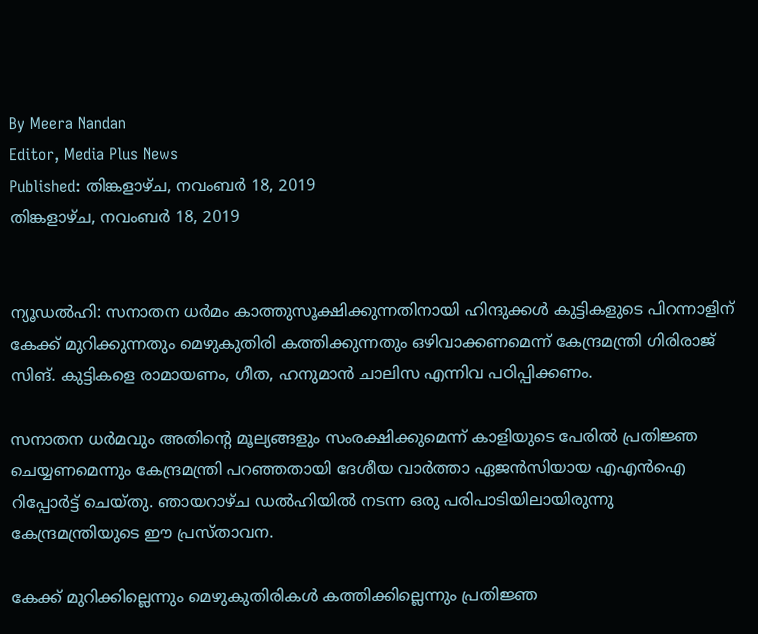By Meera Nandan
Editor, Media Plus News
Published: തിങ്കളാഴ്‌ച, നവംബർ 18, 2019
തിങ്കളാഴ്‌ച, നവംബർ 18, 2019


ന്യൂഡല്‍ഹി: സനാതന ധര്‍മം കാത്തുസൂക്ഷിക്കുന്നതിനായി ഹിന്ദുക്കള്‍ കുട്ടികളുടെ പിറന്നാളിന് കേക്ക് മുറിക്കുന്നതും മെഴുകുതിരി കത്തിക്കുന്നതും ഒഴിവാക്കണമെന്ന് കേന്ദ്രമന്ത്രി ഗിരിരാജ് സിങ്. കുട്ടികളെ രാമായണം, ഗീത, ഹനുമാന്‍ ചാലിസ എന്നിവ പഠിപ്പിക്കണം.

സനാതന ധര്‍മവും അതിന്റെ മൂല്യങ്ങളും സംരക്ഷിക്കുമെന്ന് കാളിയുടെ പേരില്‍ പ്രതിജ്ഞ ചെയ്യണമെന്നും കേന്ദ്രമന്ത്രി പറഞ്ഞതായി ദേശീയ വാര്‍ത്താ ഏജന്‍സിയായ എഎന്‍ഐ റിപ്പോര്‍ട്ട് ചെയ്തു. ഞായറാഴ്ച ഡല്‍ഹിയില്‍ നടന്ന ഒരു പരിപാടിയിലായിരുന്നു കേന്ദ്രമന്ത്രിയുടെ ഈ പ്രസ്താവന.

കേക്ക് മുറിക്കില്ലെന്നും മെഴുകുതിരികള്‍ കത്തിക്കില്ലെന്നും പ്രതിജ്ഞ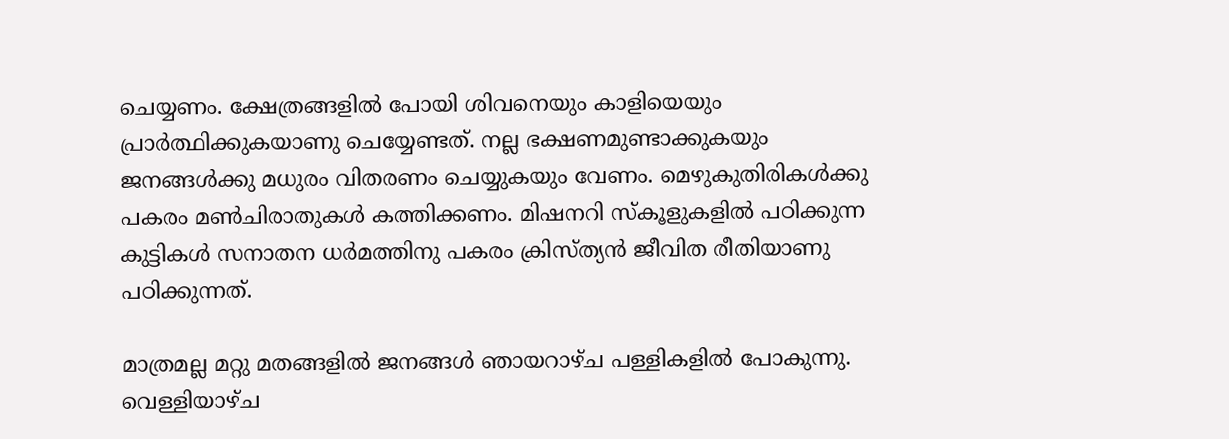ചെയ്യണം. ക്ഷേത്രങ്ങളില്‍ പോയി ശിവനെയും കാളിയെയും പ്രാര്‍ത്ഥിക്കുകയാണു ചെയ്യേണ്ടത്. നല്ല ഭക്ഷണമുണ്ടാക്കുകയും ജനങ്ങള്‍ക്കു മധുരം വിതരണം ചെയ്യുകയും വേണം. മെഴുകുതിരികള്‍ക്കു പകരം മണ്‍ചിരാതുകള്‍ കത്തിക്കണം. മിഷനറി സ്‌കൂളുകളില്‍ പഠിക്കുന്ന കുട്ടികള്‍ സനാതന ധര്‍മത്തിനു പകരം ക്രിസ്ത്യന്‍ ജീവിത രീതിയാണു പഠിക്കുന്നത്.

മാത്രമല്ല മറ്റു മതങ്ങളില്‍ ജനങ്ങള്‍ ഞായറാഴ്ച പള്ളികളില്‍ പോകുന്നു. വെള്ളിയാഴ്ച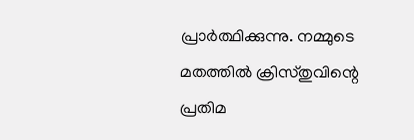പ്രാര്‍ത്ഥിക്കുന്നു. നമ്മുടെ മതത്തില്‍ ക്രിസ്തുവിന്റെ പ്രതിമ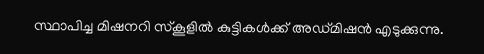സ്ഥാപിച്ച മിഷനറി സ്‌കൂളില്‍ കുട്ടികള്‍ക്ക് അഡ്മിഷന്‍ എടുക്കുന്നു.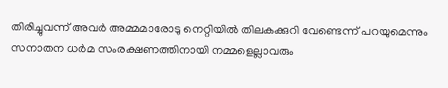തിരിച്ചുവന്ന് അവര്‍ അമ്മമാരോടു നെറ്റിയില്‍ തിലകക്കുറി വേണ്ടെന്ന് പറയുമെന്നും സനാതന ധര്‍മ സംരക്ഷണത്തിനായി നമ്മളെല്ലാവരും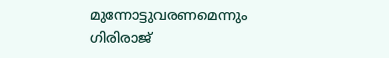മുന്നോട്ടുവരണമെന്നും ഗിരിരാജ്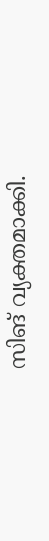സിങ് വ്യക്തമാക്കി.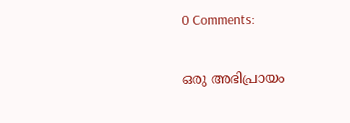0 Comments:

ഒരു അഭിപ്രായം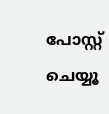പോസ്റ്റ് ചെയ്യൂ